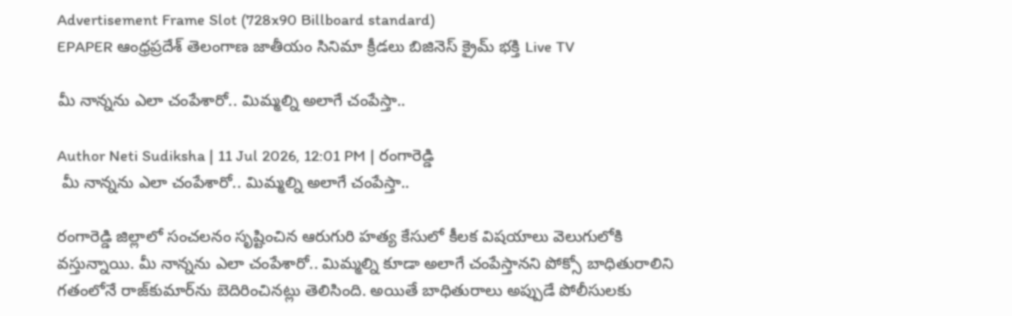Advertisement Frame Slot (728x90 Billboard standard)
EPAPER ఆంధ్రప్రదేశ్ తెలంగాణ జాతీయం సినిమా క్రీడలు బిజినెస్ క్రైమ్ భక్తి Live TV

మీ నాన్నను ఎలా చంపేశారో.. మిమ్మల్ని అలాగే చంపేస్తా..

Author Neti Sudiksha | 11 Jul 2026, 12:01 PM | రంగారెడ్డి
 మీ నాన్నను ఎలా చంపేశారో.. మిమ్మల్ని అలాగే చంపేస్తా..

రంగారెడ్డి జిల్లాలో సంచలనం సృష్టించిన ఆరుగురి హత్య కేసులో కీలక విషయాలు వెలుగులోకి వస్తున్నాయి. మీ నాన్నను ఎలా చంపేశారో.. మిమ్మల్ని కూడా అలాగే చంపేస్తానని పోక్సో బాధితురాలిని గతంలోనే రాజ్‌కుమార్‌ను బెదిరించినట్లు తెలిసింది. అయితే బాధితురాలు అప్పుడే పోలీసులకు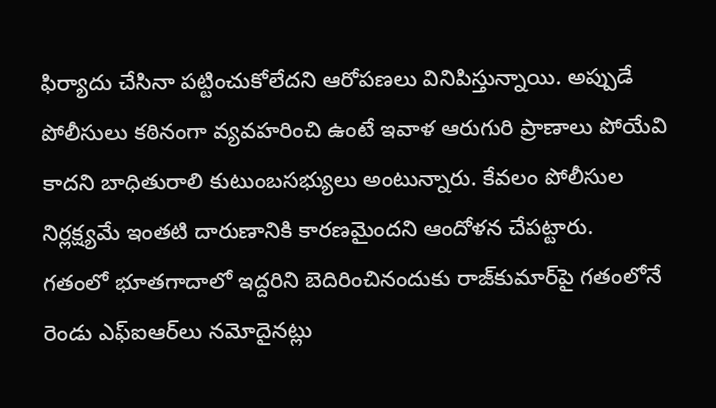ఫిర్యాదు చేసినా పట్టించుకోలేదని ఆరోపణలు వినిపిస్తున్నాయి. అప్పుడే పోలీసులు కఠినంగా వ్యవహరించి ఉంటే ఇవాళ ఆరుగురి ప్రాణాలు పోయేవి కాదని బాధితురాలి కుటుంబసభ్యులు అంటున్నారు. కేవలం పోలీసుల నిర్లక్ష్యమే ఇంతటి దారుణానికి కారణమైందని ఆందోళన చేపట్టారు.
గతంలో భూతగాదాలో ఇద్దరిని బెదిరించినందుకు రాజ్‌కుమార్‌పై గతంలోనే రెండు ఎఫ్‌ఐఆర్‌లు నమోదైనట్లు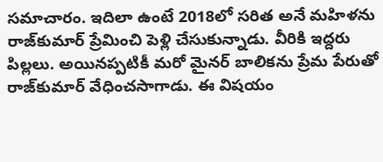సమాచారం. ఇదిలా ఉంటే 2018లో సరిత అనే మహిళను రాజ్‌కుమార్ ప్రేమించి పెళ్లి చేసుకున్నాడు. వీరికి ఇద్దరు పిల్లలు. అయినప్పటికీ మరో మైనర్ బాలికను ప్రేమ పేరుతో రాజ్‌కుమార్ వేధించసాగాడు. ఈ విషయం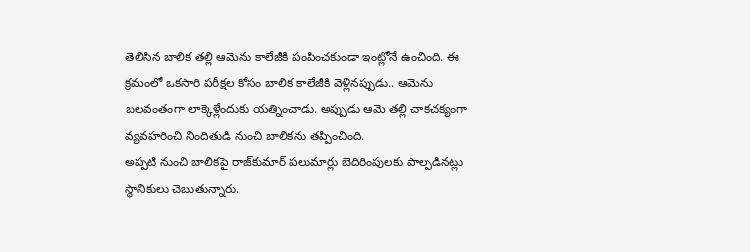తెలిసిన బాలిక తల్లి ఆమెను కాలేజీకి పంపించకుండా ఇంట్లోనే ఉంచింది. ఈ క్రమంలో ఒకసారి పరీక్షల కోసం బాలిక కాలేజీకి వెళ్లినప్పుడు.. ఆమెను బలవంతంగా లాక్కెళ్లేందుకు యత్నించాడు. అప్పుడు ఆమె తల్లి చాకచక్యంగా వ్యవహరించి నిందితుడి నుంచి బాలికను తప్పించింది.
అప్పటి నుంచి బాలికపై రాజ్‌కుమార్ పలుమార్లు బెదిరింపులకు పాల్పడినట్లు స్థానికులు చెబుతున్నారు.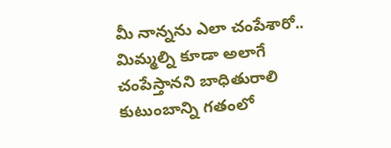మీ నాన్నను ఎలా చంపేశారో.. మిమ్మల్ని కూడా అలాగే చంపేస్తానని బాధితురాలి కుటుంబాన్ని గతంలో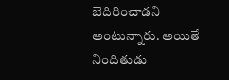బెదిరించాడని అంటున్నారు. అయితే నిందితుడు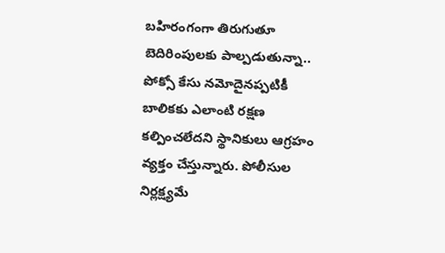బహిరంగంగా తిరుగుతూ బెదిరింపులకు పాల్పడుతున్నా.. పోక్సో కేసు నమోదైనప్పటికీ బాలికకు ఎలాంటి రక్షణ కల్పించలేదని స్థానికులు ఆగ్రహం వ్యక్తం చేస్తున్నారు. పోలీసుల నిర్లక్ష్యమే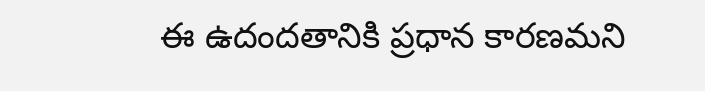ఈ ఉదందతానికి ప్రధాన కారణమని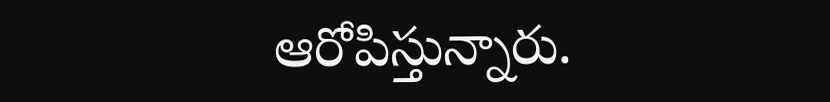ఆరోపిస్తున్నారు.